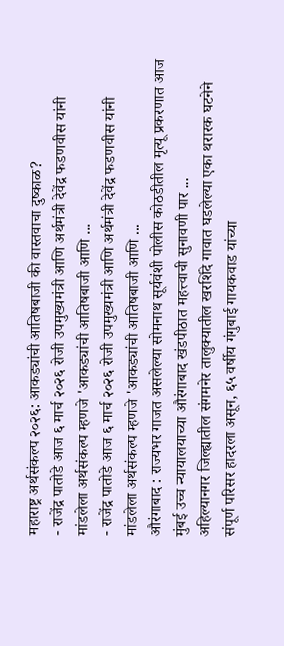महाराष्ट्र अर्थसंकल्प २०२६: आकड्यांची आतिषबाजी की वास्तवाचा दुष्काळ?
- राजेंद्र पातोडे आज ६ मार्च २०२६ रोजी उपमुख्यमंत्री आणि अर्थमंत्री देवेंद्र फडणवीस यांनी मांडलेला अर्थसंकल्प म्हणजे 'आकड्यांची आतिषबाजी आणि ...
- राजेंद्र पातोडे आज ६ मार्च २०२६ रोजी उपमुख्यमंत्री आणि अर्थमंत्री देवेंद्र फडणवीस यांनी मांडलेला अर्थसंकल्प म्हणजे 'आकड्यांची आतिषबाजी आणि ...
औरंगाबाद : राज्यभर गाजत असलेल्या सोमनाथ सूर्यवंशी पोलीस कोठडीतील मृत्यू प्रकरणात आज मुंबई उच्च न्यायालयाच्या औरंगाबाद खंडपीठात महत्त्वाची सुनावणी पार ...
अहिल्यानगर जिल्ह्यातील संगमनेर तालुक्यातील खरशिंदे गावात घडलेल्या एका थरारक घटनेने संपूर्ण परिसर हादरला असून, ६५ वर्षीय गंगुबाई गायकवाड यांच्या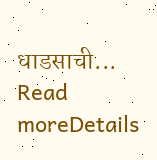धाडसाची...
Read moreDetails